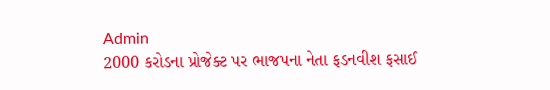Admin
2000 કરોડના પ્રોજેક્ટ પર ભાજપના નેતા ફડનવીશ ફસાઈ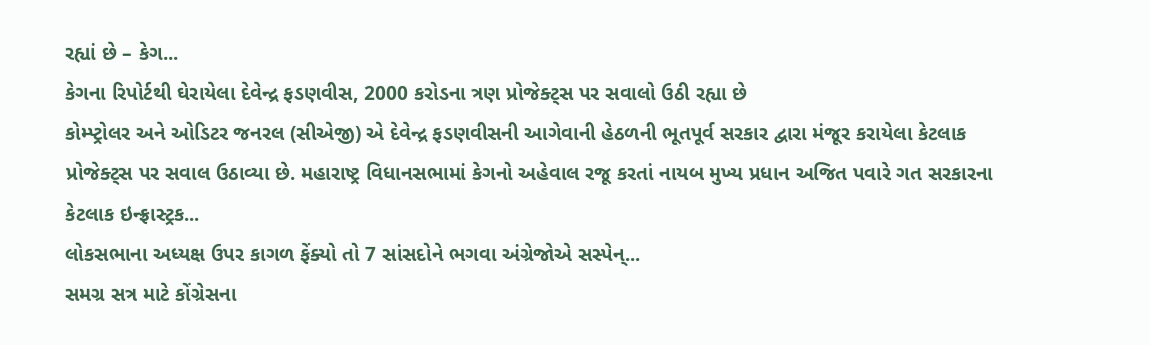રહ્યાં છે – કેગ...
કેગના રિપોર્ટથી ઘેરાયેલા દેવેન્દ્ર ફડણવીસ, 2000 કરોડના ત્રણ પ્રોજેક્ટ્સ પર સવાલો ઉઠી રહ્યા છે
કોમ્પ્ટ્રોલર અને ઓડિટર જનરલ (સીએજી) એ દેવેન્દ્ર ફડણવીસની આગેવાની હેઠળની ભૂતપૂર્વ સરકાર દ્વારા મંજૂર કરાયેલા કેટલાક પ્રોજેક્ટ્સ પર સવાલ ઉઠાવ્યા છે. મહારાષ્ટ્ર વિધાનસભામાં કેગનો અહેવાલ રજૂ કરતાં નાયબ મુખ્ય પ્રધાન અજિત પવારે ગત સરકારના કેટલાક ઇન્ફ્રાસ્ટ્રક...
લોકસભાના અધ્યક્ષ ઉપર કાગળ ફેંક્યો તો 7 સાંસદોને ભગવા અંગ્રેજોએ સસ્પેન્...
સમગ્ર સત્ર માટે કોંગ્રેસના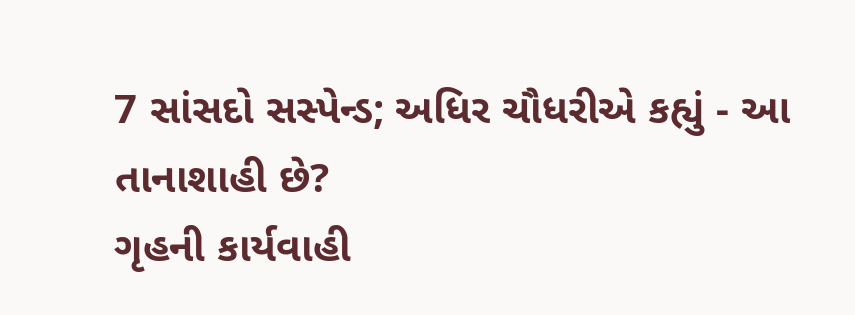7 સાંસદો સસ્પેન્ડ; અધિર ચૌધરીએ કહ્યું - આ તાનાશાહી છે?
ગૃહની કાર્યવાહી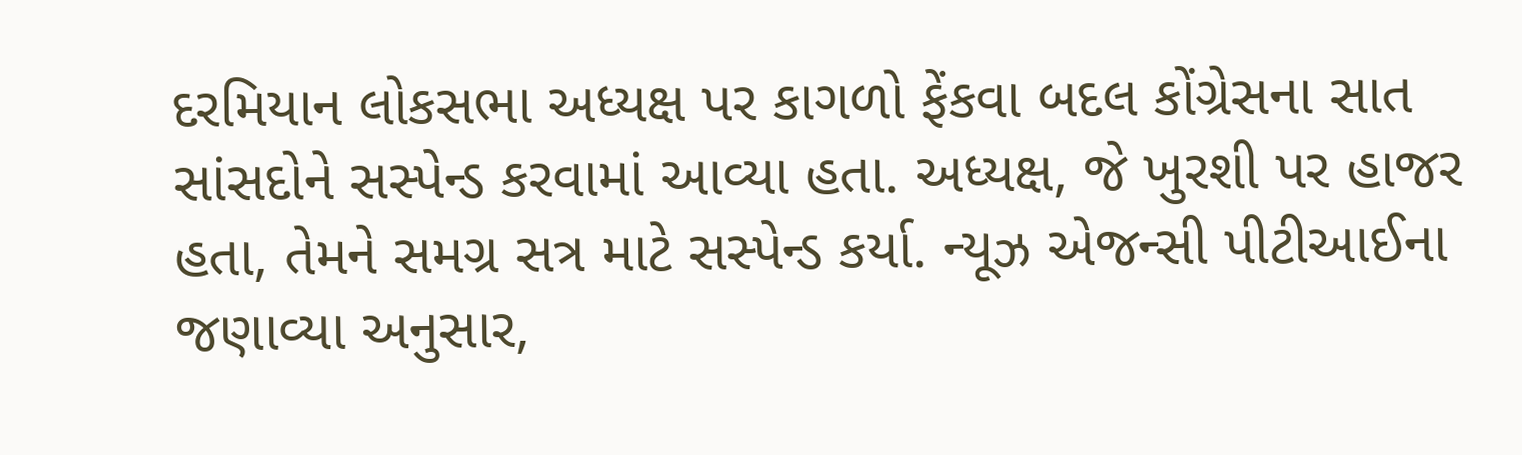દરમિયાન લોકસભા અધ્યક્ષ પર કાગળો ફેંકવા બદલ કોંગ્રેસના સાત સાંસદોને સસ્પેન્ડ કરવામાં આવ્યા હતા. અધ્યક્ષ, જે ખુરશી પર હાજર હતા, તેમને સમગ્ર સત્ર માટે સસ્પેન્ડ કર્યા. ન્યૂઝ એજન્સી પીટીઆઈના જણાવ્યા અનુસાર,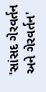'સાંસદ ગેરવર્તન અને ગેરવર્તન'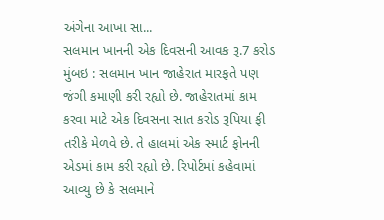અંગેના આખા સા...
સલમાન ખાનની એક દિવસની આવક રૂ.7 કરોડ
મુંબઇ : સલમાન ખાન જાહેરાત મારફતે પણ જંગી કમાણી કરી રહ્યો છે. જાહેરાતમાં કામ કરવા માટે એક દિવસના સાત કરોડ રૂપિયા ફી તરીકે મેળવે છે. તે હાલમાં એક સ્માર્ટ ફોનની એડમાં કામ કરી રહ્યો છે. રિપોર્ટમાં કહેવામાં આવ્યુ છે કે સલમાને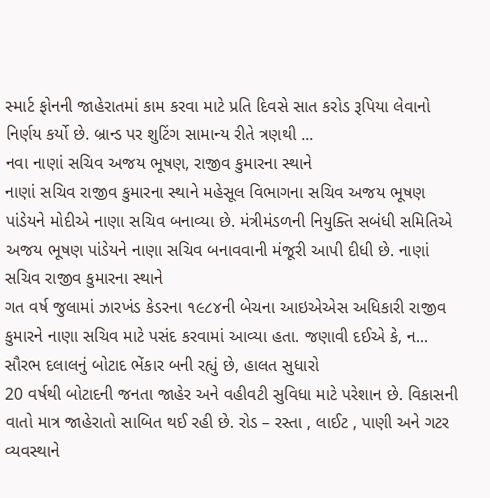સ્માર્ટ ફોનની જાહેરાતમાં કામ કરવા માટે પ્રતિ દિવસે સાત કરોડ રૂપિયા લેવાનો નિર્ણય કર્યો છે. બ્રાન્ડ પર શુટિંગ સામાન્ય રીતે ત્રણથી ...
નવા નાણાં સચિવ અજય ભૂષણ, રાજીવ કુમારના સ્થાને
નાણાં સચિવ રાજીવ કુમારના સ્થાને મહેસૂલ વિભાગના સચિવ અજય ભૂષણ પાંડેયને મોદીએ નાણા સચિવ બનાવ્યા છે. મંત્રીમંડળની નિયુક્તિ સબંધી સમિતિએ અજય ભૂષણ પાંડેયને નાણા સચિવ બનાવવાની મંજૂરી આપી દીધી છે. નાણાં સચિવ રાજીવ કુમારના સ્થાને
ગત વર્ષ જુલામાં ઝારખંડ કેડરના ૧૯૮૪ની બેચના આઇએએસ અધિકારી રાજીવ કુમારને નાણા સચિવ માટે પસંદ કરવામાં આવ્યા હતા. જણાવી દઈએ કે, ન...
સૌરભ દલાલનું બોટાદ ભેંકાર બની રહ્યું છે, હાલત સુધારો
20 વર્ષથી બોટાદની જનતા જાહેર અને વહીવટી સુવિધા માટે પરેશાન છે. વિકાસની વાતો માત્ર જાહેરાતો સાબિત થઈ રહી છે. રોડ – રસ્તા , લાઈટ , પાણી અને ગટર વ્યવસ્થાને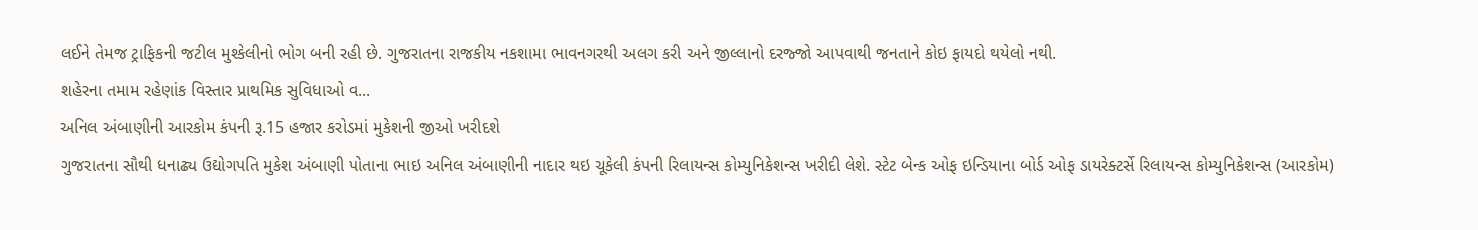લઈને તેમજ ટ્રાફિકની જટીલ મુશ્કેલીનો ભોગ બની રહી છે. ગુજરાતના રાજકીય નકશામા ભાવનગરથી અલગ કરી અને જીલ્લાનો દરજ્જો આપવાથી જનતાને કોઇ ફાયદો થયેલો નથી.
શહેરના તમામ રહેણાંક વિસ્તાર પ્રાથમિક સુવિધાઓ વ...
અનિલ અંબાણીની આરકોમ કંપની રૂ.15 હજાર કરોડમાં મુકેશની જીઓ ખરીદશે
ગુજરાતના સૌથી ધનાઢ્ય ઉદ્યોગપતિ મુકેશ અંબાણી પોતાના ભાઇ અનિલ અંબાણીની નાદાર થઇ ચૂકેલી કંપની રિલાયન્સ કોમ્યુનિકેશન્સ ખરીદી લેશે. સ્ટેટ બેન્ક ઓફ ઇન્ડિયાના બોર્ડ ઓફ ડાયરેક્ટર્સે રિલાયન્સ કોમ્યુનિકેશન્સ (આરકોમ)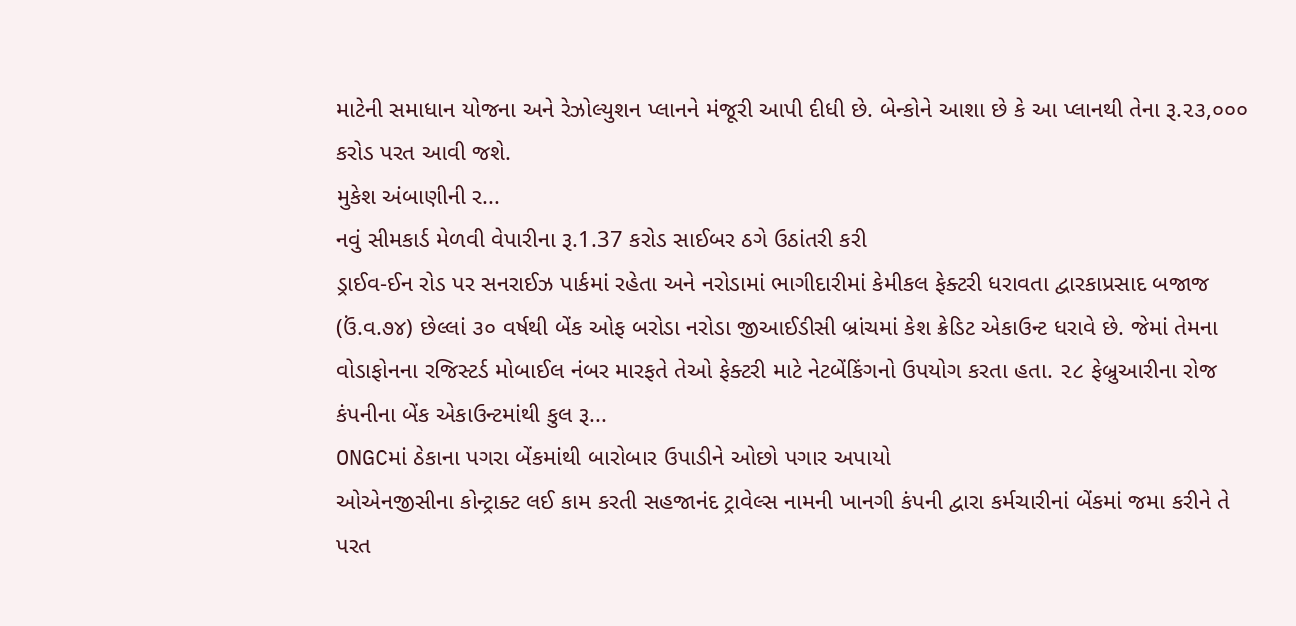માટેની સમાધાન યોજના અને રેઝોલ્યુશન પ્લાનને મંજૂરી આપી દીધી છે. બેન્કોને આશા છે કે આ પ્લાનથી તેના રૂ.૨૩,૦૦૦ કરોડ પરત આવી જશે.
મુકેશ અંબાણીની ર...
નવું સીમકાર્ડ મેળવી વેપારીના રૂ.1.37 કરોડ સાઈબર ઠગે ઉઠાંતરી કરી
ડ્રાઈવ-ઈન રોડ પર સનરાઈઝ પાર્કમાં રહેતા અને નરોડામાં ભાગીદારીમાં કેમીકલ ફેક્ટરી ધરાવતા દ્વારકાપ્રસાદ બજાજ (ઉં.વ.૭૪) છેલ્લાં ૩૦ વર્ષથી બેંક ઓફ બરોડા નરોડા જીઆઈડીસી બ્રાંચમાં કેશ ક્રેડિટ એકાઉન્ટ ધરાવે છે. જેમાં તેમના વોડાફોનના રજિસ્ટર્ડ મોબાઈલ નંબર મારફતે તેઓ ફેક્ટરી માટે નેટબેંકિંગનો ઉપયોગ કરતા હતા. ૨૮ ફેબ્રુઆરીના રોજ કંપનીના બેંક એકાઉન્ટમાંથી કુલ રૂ...
ONGCમાં ઠેકાના પગરા બેંકમાંથી બારોબાર ઉપાડીને ઓછો પગાર અપાયો
ઓએનજીસીના કોન્ટ્રાક્ટ લઈ કામ કરતી સહજાનંદ ટ્રાવેલ્સ નામની ખાનગી કંપની દ્વારા કર્મચારીનાં બેંકમાં જમા કરીને તે પરત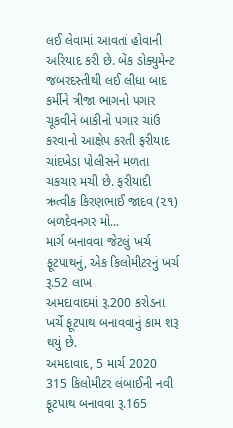લઈ લેવામાં આવતાં હોવાની અરિયાદ કરી છે. બેંક ડોક્યુમેન્ટ જબરદસ્તીથી લઈ લીધા બાદ કર્મીને ત્રીજા ભાગનો પગાર ચૂકવીને બાકીનો પગાર ચાંઉ કરવાનો આક્ષેપ કરતી ફરીયાદ ચાંદખેડા પોલીસને મળતા ચકચાર મચી છે. ફરીયાદી ઋત્વીક કિરણભાઈ જાદવ (૨૧) બળદેવનગર મો...
માર્ગ બનાવવા જેટલું ખર્ચ ફૂટપાથનું, એક કિલોમીટરનું ખર્ચ રૂ.52 લાખ
અમદાવાદમાં રૂ.200 કરોડના ખર્ચે ફૂટપાથ બનાવવાનું કામ શરૂ થયું છે.
અમદાવાદ, 5 માર્ચ 2020
315 કિલોમીટર લંબાઈની નવી ફૂટપાથ બનાવવા રૂ.165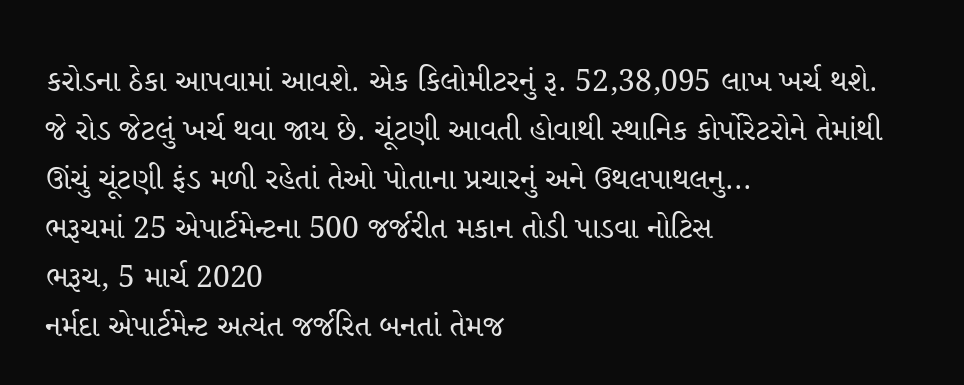કરોડના ઠેકા આપવામાં આવશે. એક કિલોમીટરનું રૂ. 52,38,095 લાખ ખર્ચ થશે. જે રોડ જેટલું ખર્ચ થવા જાય છે. ચૂંટણી આવતી હોવાથી સ્થાનિક કોર્પોરેટરોને તેમાંથી ઊંચું ચૂંટણી ફંડ મળી રહેતાં તેઓ પોતાના પ્રચારનું અને ઉથલપાથલનુ...
ભરૂચમાં 25 એપાર્ટમેન્ટના 500 જર્જરીત મકાન તોડી પાડવા નોટિસ
ભરૂચ, 5 માર્ચ 2020
નર્મદા એપાર્ટમેન્ટ અત્યંત જર્જરિત બનતાં તેમજ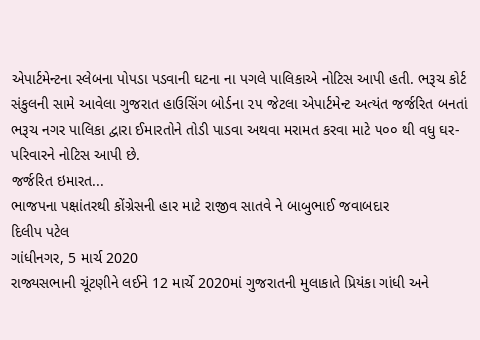એપાર્ટમેન્ટના સ્લેબના પોપડા પડવાની ઘટના ના પગલે પાલિકાએ નોટિસ આપી હતી. ભરૂચ કોર્ટ સંકુલની સામે આવેલા ગુજરાત હાઉસિંગ બોર્ડના ૨૫ જેટલા એપાર્ટમેન્ટ અત્યંત જર્જરિત બનતાં ભરૂચ નગર પાલિકા દ્વારા ઈમારતોને તોડી પાડવા અથવા મરામત કરવા માટે ૫૦૦ થી વધુ ઘર-પરિવારને નોટિસ આપી છે.
જર્જરિત ઇમારત...
ભાજપના પક્ષાંતરથી કોંગ્રેસની હાર માટે રાજીવ સાતવે ને બાબુભાઈ જવાબદાર
દિલીપ પટેલ
ગાંધીનગર, 5 માર્ચ 2020
રાજ્યસભાની ચૂંટણીને લઈને 12 માર્ચે 2020માં ગુજરાતની મુલાકાતે પ્રિયંકા ગાંધી અને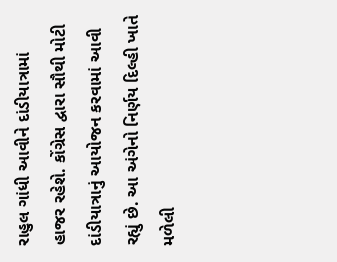રાહુલ ગાંધી આવીને દાંડીયાત્રામાં હાજર રહેશે. કોંગ્રેસ દ્વારા સૌથી મોટી દાંડીયાત્રાનું આયોજન કરવામાં આવી રહ્યું છે. આ અંગેનો નિર્ણય દિલ્હી ખાતે મળેલી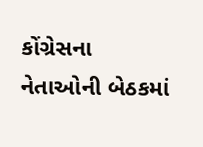કોંગ્રેસના નેતાઓની બેઠકમાં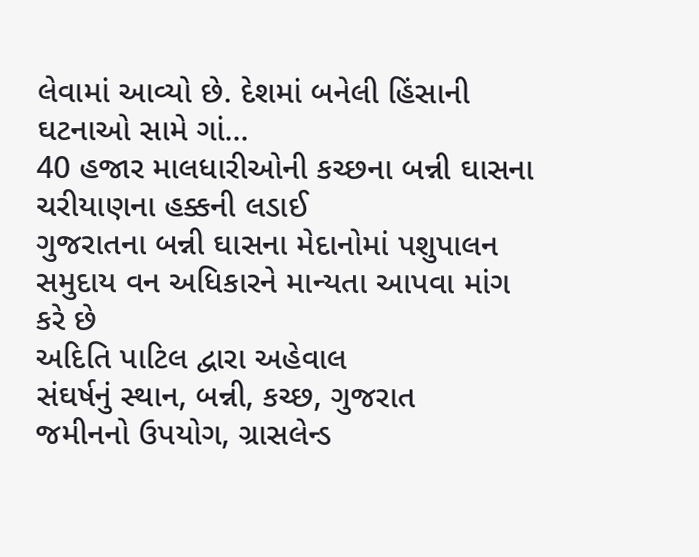લેવામાં આવ્યો છે. દેશમાં બનેલી હિંસાની ઘટનાઓ સામે ગાં...
40 હજાર માલધારીઓની કચ્છના બન્ની ઘાસના ચરીયાણના હક્કની લડાઈ
ગુજરાતના બન્ની ઘાસના મેદાનોમાં પશુપાલન સમુદાય વન અધિકારને માન્યતા આપવા માંગ કરે છે
અદિતિ પાટિલ દ્વારા અહેવાલ
સંઘર્ષનું સ્થાન, બન્ની, કચ્છ, ગુજરાત
જમીનનો ઉપયોગ, ગ્રાસલેન્ડ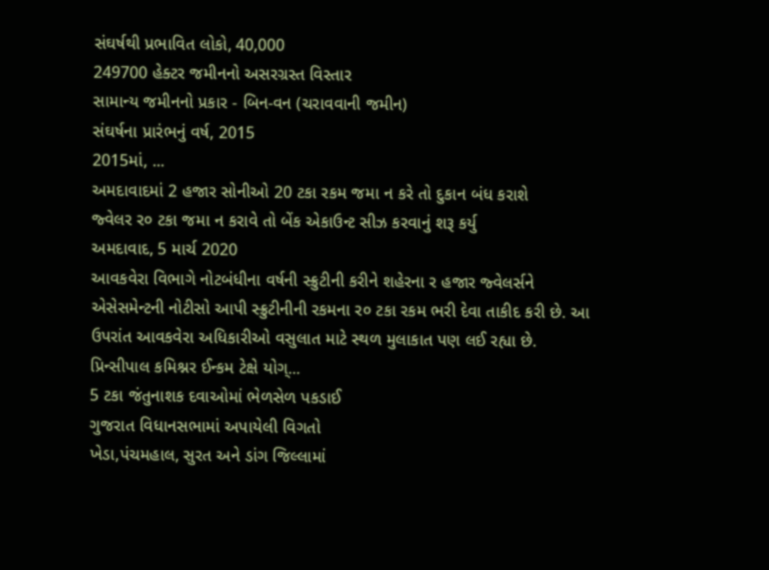સંઘર્ષથી પ્રભાવિત લોકો, 40,000
249700 હેક્ટર જમીનનો અસરગ્રસ્ત વિસ્તાર
સામાન્ય જમીનનો પ્રકાર - બિન-વન (ચરાવવાની જમીન)
સંઘર્ષના પ્રારંભનું વર્ષ, 2015
2015માં, ...
અમદાવાદમાં 2 હજાર સોનીઓ 20 ટકા રકમ જમા ન કરે તો દુકાન બંધ કરાશે
જ્વેલર ર૦ ટકા જમા ન કરાવે તો બેંક એકાઉન્ટ સીઝ કરવાનું શરૂ કર્યુ
અમદાવાદ, 5 માર્ચ 2020
આવકવેરા વિભાગે નોટબંધીના વર્ષની સ્ક્રુટીની કરીને શહેરના ર હજાર જ્વેલર્સને એસેસમેન્ટની નોટીસો આપી સ્ક્રુટીનીની રકમના ર૦ ટકા રકમ ભરી દેવા તાકીદ કરી છે. આ ઉપરાંત આવકવેરા અધિકારીઓ વસુલાત માટે સ્થળ મુલાકાત પણ લઈ રહ્યા છે.
પ્રિન્સીપાલ કમિશ્નર ઈન્કમ ટેક્ષે યોગ્...
5 ટકા જંતુનાશક દવાઓમાં ભેળસેળ પકડાઈ
ગુજરાત વિધાનસભામાં અપાયેલી વિગતો
ખેડા,પંચમહાલ, સુરત અને ડાંગ જિલ્લામાં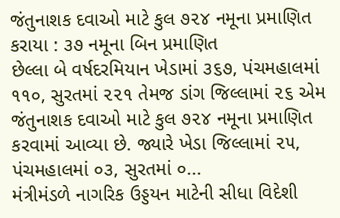જંતુનાશક દવાઓ માટે કુલ ૭૨૪ નમૂના પ્રમાણિત કરાયા : ૩૭ નમૂના બિન પ્રમાણિત
છેલ્લા બે વર્ષદરમિયાન ખેડામાં ૩૬૭, પંચમહાલમાં ૧૧૦, સુરતમાં ૨૨૧ તેમજ ડાંગ જિલ્લામાં ૨૬ એમ જંતુનાશક દવાઓ માટે કુલ ૭૨૪ નમૂના પ્રમાણિત કરવામાં આવ્યા છે. જ્યારે ખેડા જિલ્લામાં ૨૫, પંચમહાલમાં ૦૩, સુરતમાં ૦...
મંત્રીમંડળે નાગરિક ઉડ્ડયન માટેની સીધા વિદેશી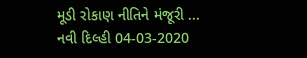મૂડી રોકાણ નીતિને મંજૂરી ...
નવી દિલ્હી 04-03-2020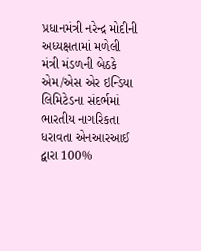પ્રધાનમંત્રી નરેન્દ્ર મોદીની અધ્યક્ષતામાં મળેલી મંત્રી મંડળની બેઠકે એમ/એસ એર ઇન્ડિયા લિમિટેડના સંદર્ભમાં ભારતીય નાગરિકતા ધરાવતા એનઆરઆઈ દ્વારા 100%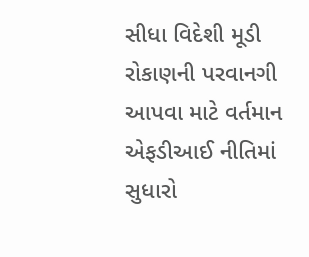સીધા વિદેશી મૂડી રોકાણની પરવાનગી આપવા માટે વર્તમાન એફડીઆઈ નીતિમાં સુધારો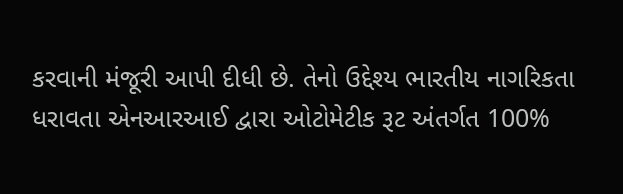કરવાની મંજૂરી આપી દીધી છે. તેનો ઉદ્દેશ્ય ભારતીય નાગરિકતા ધરાવતા એનઆરઆઈ દ્વારા ઓટોમેટીક રૂટ અંતર્ગત 100%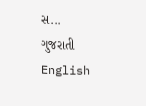સ...
ગુજરાતી
English